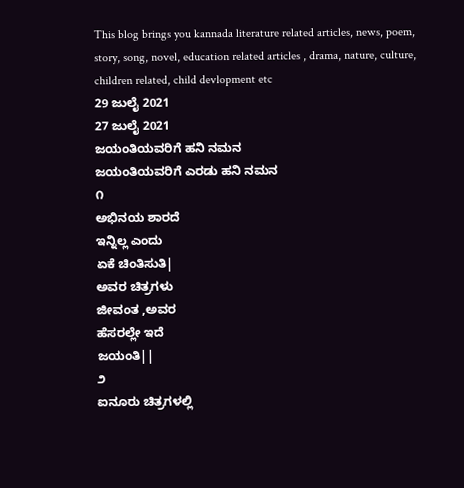This blog brings you kannada literature related articles, news, poem, story, song, novel, education related articles , drama, nature, culture, children related, child devlopment etc
29 ಜುಲೈ 2021
27 ಜುಲೈ 2021
ಜಯಂತಿಯವರಿಗೆ ಹನಿ ನಮನ
ಜಯಂತಿಯವರಿಗೆ ಎರಡು ಹನಿ ನಮನ
೧
ಅಭಿನಯ ಶಾರದೆ
ಇನ್ನಿಲ್ಲ ಎಂದು
ಏಕೆ ಚಿಂತಿಸುತಿ|
ಅವರ ಚಿತ್ರಗಳು
ಜೀವಂತ ,ಅವರ
ಹೆಸರಲ್ಲೇ ಇದೆ
ಜಯಂತಿ||
೨
ಐನೂರು ಚಿತ್ರಗಳಲ್ಲಿ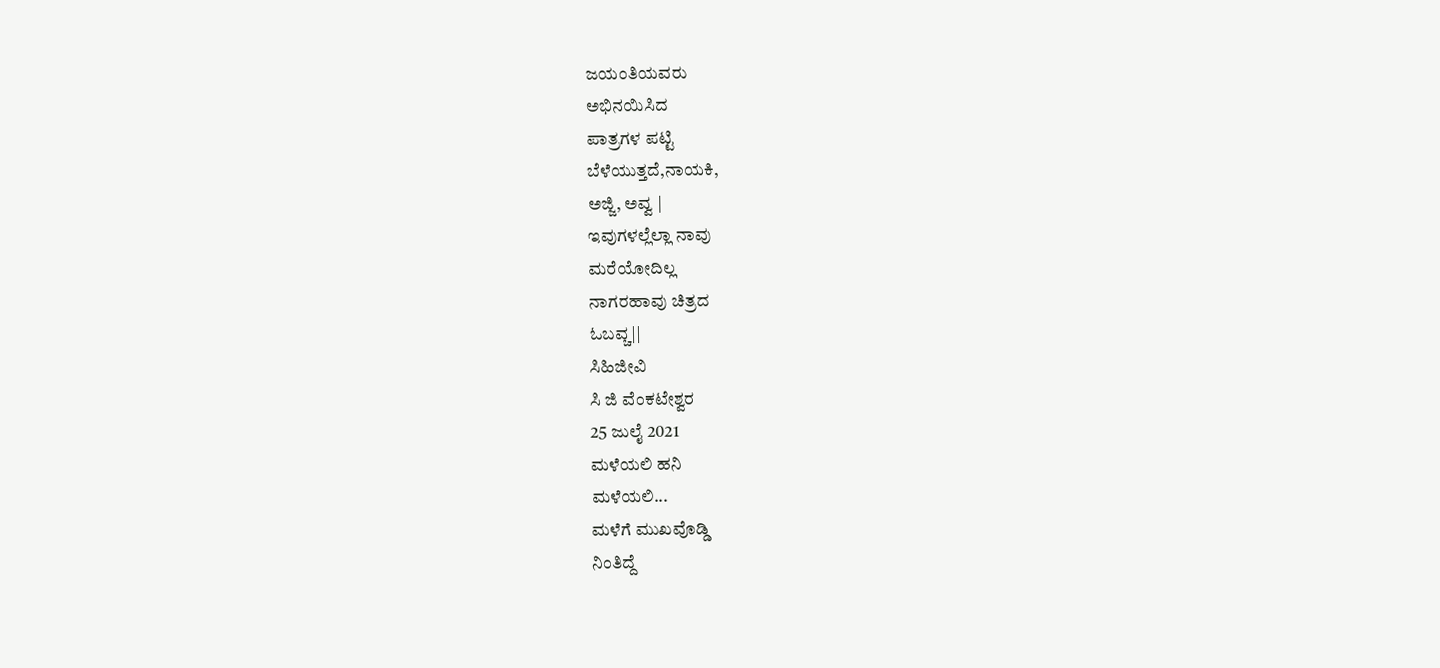ಜಯಂತಿಯವರು
ಅಭಿನಯಿಸಿದ
ಪಾತ್ರಗಳ ಪಟ್ಟಿ
ಬೆಳೆಯುತ್ತದೆ,ನಾಯಕಿ,
ಅಜ್ಜಿ, ಅವ್ವ |
ಇವುಗಳಲ್ಲೆಲ್ಲಾ ನಾವು
ಮರೆಯೋದಿಲ್ಲ
ನಾಗರಹಾವು ಚಿತ್ರದ
ಓಬವ್ಚ||
ಸಿಹಿಜೀವಿ
ಸಿ ಜಿ ವೆಂಕಟೇಶ್ವರ
25 ಜುಲೈ 2021
ಮಳೆಯಲಿ ಹನಿ
ಮಳೆಯಲಿ...
ಮಳೆಗೆ ಮುಖವೊಡ್ಡಿ
ನಿಂತಿದ್ದೆ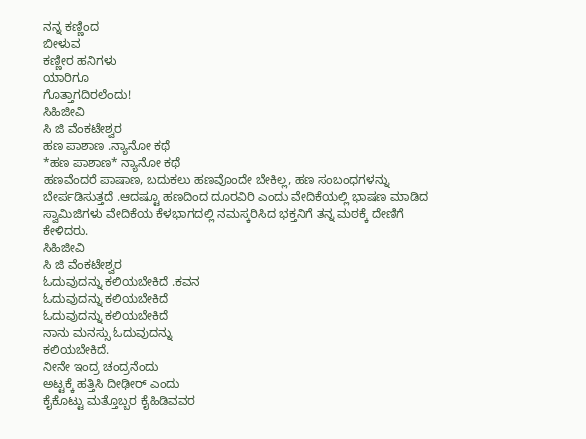ನನ್ನ ಕಣ್ಣಿಂದ
ಬೀಳುವ
ಕಣ್ಣೀರ ಹನಿಗಳು
ಯಾರಿಗೂ
ಗೊತ್ತಾಗದಿರಲೆಂದು!
ಸಿಹಿಜೀವಿ
ಸಿ ಜಿ ವೆಂಕಟೇಶ್ವರ
ಹಣ ಪಾಶಾಣ .ನ್ಯಾನೋ ಕಥೆ
*ಹಣ ಪಾಶಾಣ* ನ್ಯಾನೋ ಕಥೆ
ಹಣವೆಂದರೆ ಪಾಷಾಣ, ಬದುಕಲು ಹಣವೊಂದೇ ಬೇಕಿಲ್ಲ, ಹಣ ಸಂಬಂಧಗಳನ್ನು ಬೇರ್ಪಡಿಸುತ್ತದೆ .ಆದಷ್ಟೂ ಹಣದಿಂದ ದೂರವಿರಿ ಎಂದು ವೇದಿಕೆಯಲ್ಲಿ ಭಾಷಣ ಮಾಡಿದ ಸ್ವಾಮಿಜಿಗಳು ವೇದಿಕೆಯ ಕೆಳಭಾಗದಲ್ಲಿ ನಮಸ್ಕರಿಸಿದ ಭಕ್ತನಿಗೆ ತನ್ನ ಮಠಕ್ಕೆ ದೇಣಿಗೆ ಕೇಳಿದರು.
ಸಿಹಿಜೀವಿ
ಸಿ ಜಿ ವೆಂಕಟೇಶ್ವರ
ಓದುವುದನ್ನು ಕಲಿಯಬೇಕಿದೆ .ಕವನ
ಓದುವುದನ್ನು ಕಲಿಯಬೇಕಿದೆ
ಓದುವುದನ್ನು ಕಲಿಯಬೇಕಿದೆ
ನಾನು ಮನಸ್ಸು ಓದುವುದನ್ನು
ಕಲಿಯಬೇಕಿದೆ.
ನೀನೇ ಇಂದ್ರ ಚಂದ್ರನೆಂದು
ಅಟ್ಟಕ್ಕೆ ಹತ್ತಿಸಿ ದೀಢೀರ್ ಎಂದು
ಕೈಕೊಟ್ಟು ಮತ್ತೊಬ್ಬರ ಕೈಹಿಡಿವವರ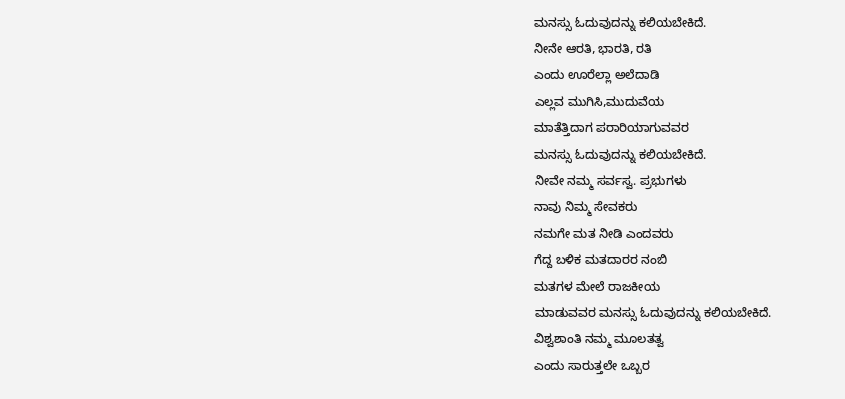ಮನಸ್ಸು ಓದುವುದನ್ನು ಕಲಿಯಬೇಕಿದೆ.
ನೀನೇ ಆರತಿ, ಭಾರತಿ, ರತಿ
ಎಂದು ಊರೆಲ್ಲಾ ಅಲೆದಾಡಿ
ಎಲ್ಲವ ಮುಗಿಸಿ,ಮುದುವೆಯ
ಮಾತೆತ್ತಿದಾಗ ಪರಾರಿಯಾಗುವವರ
ಮನಸ್ಸು ಓದುವುದನ್ನು ಕಲಿಯಬೇಕಿದೆ.
ನೀವೇ ನಮ್ಮ ಸರ್ವಸ್ವ. ಪ್ರಭುಗಳು
ನಾವು ನಿಮ್ಮ ಸೇವಕರು
ನಮಗೇ ಮತ ನೀಡಿ ಎಂದವರು
ಗೆದ್ದ ಬಳಿಕ ಮತದಾರರ ನಂಬಿ
ಮತಗಳ ಮೇಲೆ ರಾಜಕೀಯ
ಮಾಡುವವರ ಮನಸ್ಸು ಓದುವುದನ್ನು ಕಲಿಯಬೇಕಿದೆ.
ವಿಶ್ವಶಾಂತಿ ನಮ್ಮ ಮೂಲತತ್ವ
ಎಂದು ಸಾರುತ್ತಲೇ ಒಬ್ಬರ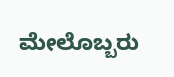ಮೇಲೊಬ್ಬರು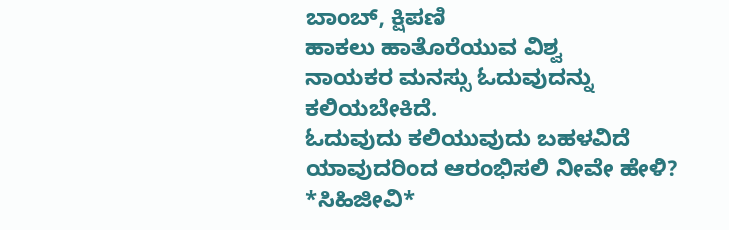ಬಾಂಬ್, ಕ್ಷಿಪಣಿ
ಹಾಕಲು ಹಾತೊರೆಯುವ ವಿಶ್ವ
ನಾಯಕರ ಮನಸ್ಸು ಓದುವುದನ್ನು ಕಲಿಯಬೇಕಿದೆ.
ಓದುವುದು ಕಲಿಯುವುದು ಬಹಳವಿದೆ
ಯಾವುದರಿಂದ ಆರಂಭಿಸಲಿ ನೀವೇ ಹೇಳಿ?
*ಸಿಹಿಜೀವಿ*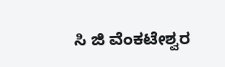ಸಿ ಜಿ ವೆಂಕಟೇಶ್ವರ